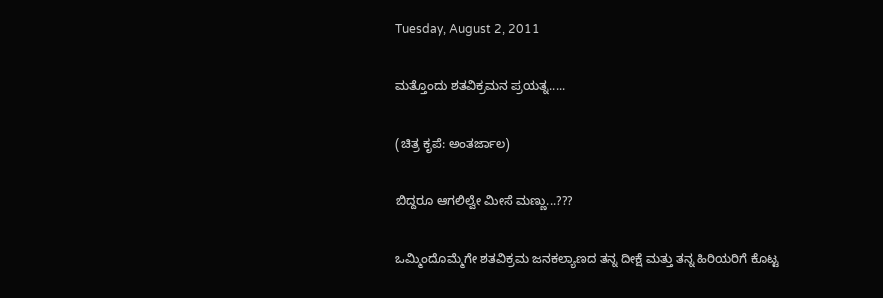Tuesday, August 2, 2011

ಮತ್ತೊಂದು ಶತವಿಕ್ರಮನ ಪ್ರಯತ್ನ.....

(ಚಿತ್ರ ಕೃಪೆ: ಅಂತರ್ಜಾಲ)

ಬಿದ್ದರೂ ಆಗಲಿಲ್ವೇ ಮೀಸೆ ಮಣ್ಣು...???

ಒಮ್ಮಿಂದೊಮ್ಮೆಗೇ ಶತವಿಕ್ರಮ ಜನಕಲ್ಯಾಣದ ತನ್ನ ದೀಕ್ಷೆ ಮತ್ತು ತನ್ನ ಹಿರಿಯರಿಗೆ ಕೊಟ್ಟ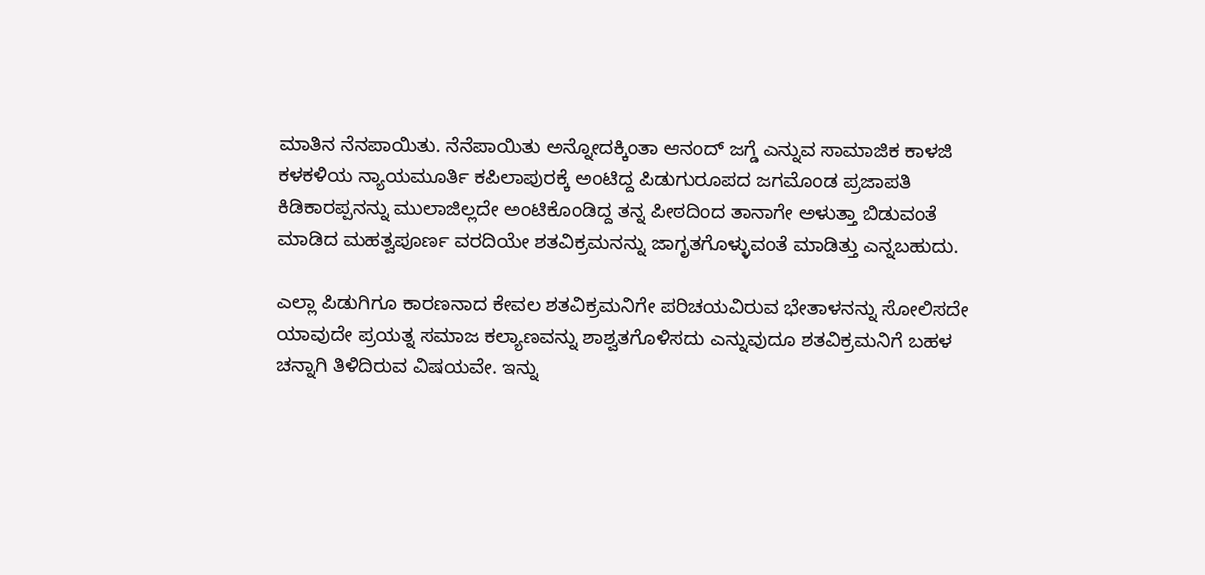ಮಾತಿನ ನೆನಪಾಯಿತು. ನೆನೆಪಾಯಿತು ಅನ್ನೋದಕ್ಕಿಂತಾ ಆನಂದ್ ಜಗ್ಡೆ ಎನ್ನುವ ಸಾಮಾಜಿಕ ಕಾಳಜಿ ಕಳಕಳಿಯ ನ್ಯಾಯಮೂರ್ತಿ ಕಪಿಲಾಪುರಕ್ಕೆ ಅಂಟಿದ್ದ ಪಿಡುಗುರೂಪದ ಜಗಮೊಂಡ ಪ್ರಜಾಪತಿ ಕಿಡಿಕಾರಪ್ಪನನ್ನು ಮುಲಾಜಿಲ್ಲದೇ ಅಂಟಿಕೊಂಡಿದ್ದ ತನ್ನ ಪೀಠದಿಂದ ತಾನಾಗೇ ಅಳುತ್ತಾ ಬಿಡುವಂತೆ ಮಾಡಿದ ಮಹತ್ವಪೂರ್ಣ ವರದಿಯೇ ಶತವಿಕ್ರಮನನ್ನು ಜಾಗೃತಗೊಳ್ಳುವಂತೆ ಮಾಡಿತ್ತು ಎನ್ನಬಹುದು.

ಎಲ್ಲಾ ಪಿಡುಗಿಗೂ ಕಾರಣನಾದ ಕೇವಲ ಶತವಿಕ್ರಮನಿಗೇ ಪರಿಚಯವಿರುವ ಭೇತಾಳನನ್ನು ಸೋಲಿಸದೇ ಯಾವುದೇ ಪ್ರಯತ್ನ ಸಮಾಜ ಕಲ್ಯಾಣವನ್ನು ಶಾಶ್ವತಗೊಳಿಸದು ಎನ್ನುವುದೂ ಶತವಿಕ್ರಮನಿಗೆ ಬಹಳ ಚನ್ನಾಗಿ ತಿಳಿದಿರುವ ವಿಷಯವೇ. ಇನ್ನು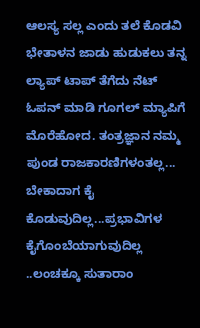ಆಲಸ್ಯ ಸಲ್ಲ ಎಂದು ತಲೆ ಕೊಡವಿ ಭೇತಾಳನ ಜಾಡು ಹುಡುಕಲು ತನ್ನ ಲ್ಯಾಪ್ ಟಾಪ್ ತೆಗೆದು ನೆಟ್ ಓಪನ್ ಮಾಡಿ ಗೂಗಲ್ ಮ್ಯಾಪಿಗೆ ಮೊರೆಹೋದ. ತಂತ್ರಜ್ಞಾನ ನಮ್ಮ ಪುಂಡ ರಾಜಕಾರಣಿಗಳಂತಲ್ಲ... ಬೇಕಾದಾಗ ಕೈ ಕೊಡುವುದಿಲ್ಲ...ಪ್ರಭಾವಿಗಳ ಕೈಗೊಂಬೆಯಾಗುವುದಿಲ್ಲ ..ಲಂಚಕ್ಕೂ ಸುತಾರಾಂ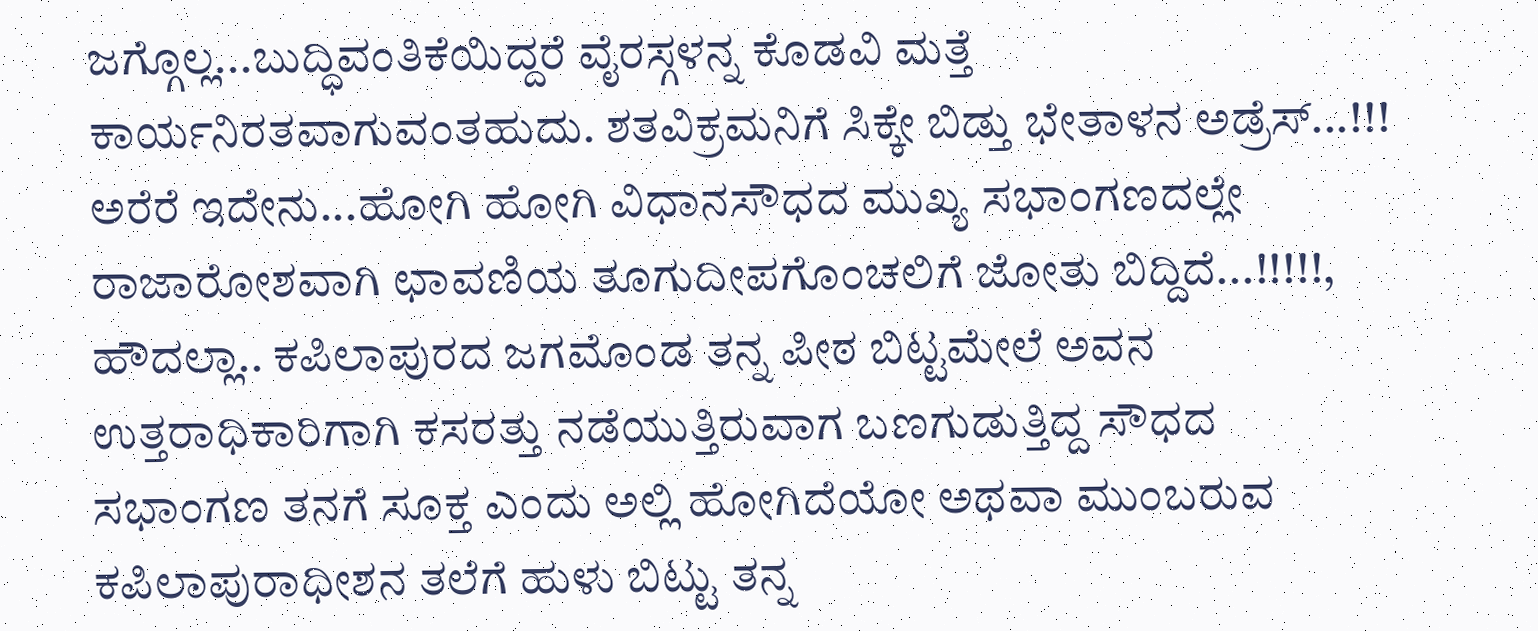ಜಗ್ಗೊಲ್ಲ...ಬುದ್ಧಿವಂತಿಕೆಯಿದ್ದರೆ ವೈರಸ್ಗಳನ್ನ ಕೊಡವಿ ಮತ್ತೆ ಕಾರ್ಯನಿರತವಾಗುವಂತಹುದು. ಶತವಿಕ್ರಮನಿಗೆ ಸಿಕ್ಕೇ ಬಿಡ್ತು ಭೇತಾಳನ ಅಡ್ರೆಸ್...!!! ಅರೆರೆ ಇದೇನು...ಹೋಗಿ ಹೋಗಿ ವಿಧಾನಸೌಧದ ಮುಖ್ಯ ಸಭಾಂಗಣದಲ್ಲೇ ರಾಜಾರೋಶವಾಗಿ ಛಾವಣಿಯ ತೂಗುದೀಪಗೊಂಚಲಿಗೆ ಜೋತು ಬಿದ್ದಿದೆ...!!!!!, ಹೌದಲ್ಲಾ.. ಕಪಿಲಾಪುರದ ಜಗಮೊಂಡ ತನ್ನ ಪೀಠ ಬಿಟ್ಟಮೇಲೆ ಅವನ ಉತ್ತರಾಧಿಕಾರಿಗಾಗಿ ಕಸರತ್ತು ನಡೆಯುತ್ತಿರುವಾಗ ಬಣಗುಡುತ್ತಿದ್ದ ಸೌಧದ ಸಭಾಂಗಣ ತನಗೆ ಸೂಕ್ತ ಎಂದು ಅಲ್ಲಿ ಹೋಗಿದೆಯೋ ಅಥವಾ ಮುಂಬರುವ ಕಪಿಲಾಪುರಾಧೀಶನ ತಲೆಗೆ ಹುಳು ಬಿಟ್ಟು ತನ್ನ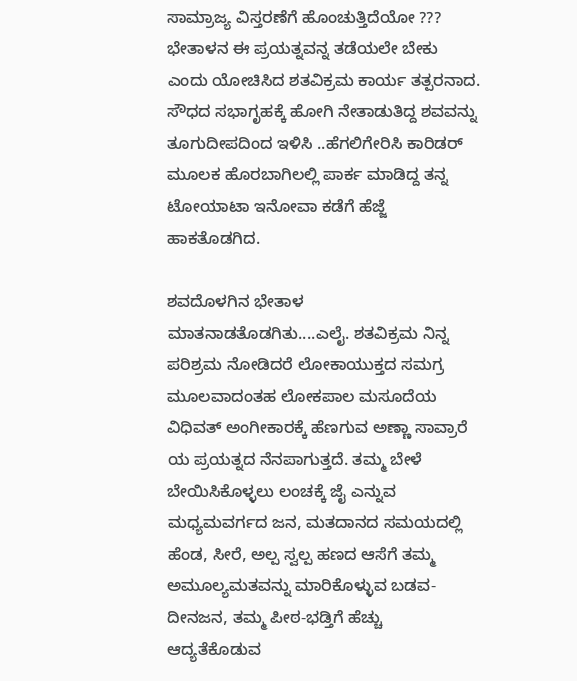ಸಾಮ್ರಾಜ್ಯ ವಿಸ್ತರಣೆಗೆ ಹೊಂಚುತ್ತಿದೆಯೋ ??? ಭೇತಾಳನ ಈ ಪ್ರಯತ್ನವನ್ನ ತಡೆಯಲೇ ಬೇಕು ಎಂದು ಯೋಚಿಸಿದ ಶತವಿಕ್ರಮ ಕಾರ್ಯ ತತ್ಪರನಾದ. ಸೌಧದ ಸಭಾಗೃಹಕ್ಕೆ ಹೋಗಿ ನೇತಾಡುತಿದ್ದ ಶವವನ್ನು ತೂಗುದೀಪದಿಂದ ಇಳಿಸಿ ..ಹೆಗಲಿಗೇರಿಸಿ ಕಾರಿಡರ್ ಮೂಲಕ ಹೊರಬಾಗಿಲಲ್ಲಿ ಪಾರ್ಕ ಮಾಡಿದ್ದ ತನ್ನ ಟೋಯಾಟಾ ಇನೋವಾ ಕಡೆಗೆ ಹೆಜ್ಜೆ ಹಾಕತೊಡಗಿದ.

ಶವದೊಳಗಿನ ಭೇತಾಳ ಮಾತನಾಡತೊಡಗಿತು....ಎಲೈ. ಶತವಿಕ್ರಮ ನಿನ್ನ ಪರಿಶ್ರಮ ನೋಡಿದರೆ ಲೋಕಾಯುಕ್ತದ ಸಮಗ್ರ ಮೂಲವಾದಂತಹ ಲೋಕಪಾಲ ಮಸೂದೆಯ ವಿಧಿವತ್ ಅಂಗೀಕಾರಕ್ಕೆ ಹೆಣಗುವ ಅಣ್ಣಾ ಸಾವ್ರಾರೆ ಯ ಪ್ರಯತ್ನದ ನೆನಪಾಗುತ್ತದೆ. ತಮ್ಮ ಬೇಳೆ ಬೇಯಿಸಿಕೊಳ್ಳಲು ಲಂಚಕ್ಕೆ ಜೈ ಎನ್ನುವ ಮಧ್ಯಮವರ್ಗದ ಜನ, ಮತದಾನದ ಸಮಯದಲ್ಲಿ ಹೆಂಡ, ಸೀರೆ, ಅಲ್ಪ ಸ್ವಲ್ಪ ಹಣದ ಆಸೆಗೆ ತಮ್ಮ ಅಮೂಲ್ಯಮತವನ್ನು ಮಾರಿಕೊಳ್ಳುವ ಬಡವ-ದೀನಜನ, ತಮ್ಮ ಪೀಠ-ಭಡ್ತಿಗೆ ಹೆಚ್ಚು ಆದ್ಯತೆಕೊಡುವ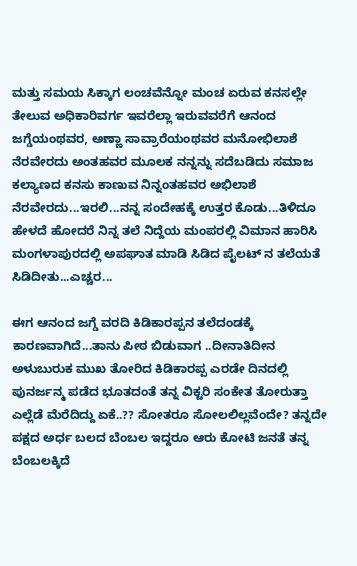ಮತ್ತು ಸಮಯ ಸಿಕ್ಕಾಗ ಲಂಚವೆನ್ನೋ ಮಂಚ ಏರುವ ಕನಸಲ್ಲೇ ತೇಲುವ ಅಧಿಕಾರಿವರ್ಗ ಇವರೆಲ್ಲಾ ಇರುವವರೆಗೆ ಆನಂದ ಜಗ್ಡೆಯಂಥವರ, ಅಣ್ಣಾ ಸಾವ್ರಾರೆಯಂಥವರ ಮನೋಭಿಲಾಶೆ ನೆರವೇರದು ಅಂತಹವರ ಮೂಲಕ ನನ್ನನ್ನು ಸದೆಬಡಿದು ಸಮಾಜ ಕಲ್ಯಾಣದ ಕನಸು ಕಾಣುವ ನಿನ್ನಂತಹವರ ಅಭಿಲಾಶೆ ನೆರವೇರದು...ಇರಲಿ...ನನ್ನ ಸಂದೇಹಕ್ಕೆ ಉತ್ತರ ಕೊಡು...ತಿಳಿದೂ ಹೇಳದೆ ಹೋದರೆ ನಿನ್ನ ತಲೆ ನಿದ್ದೆಯ ಮಂಪರಲ್ಲಿ ವಿಮಾನ ಹಾರಿಸಿ ಮಂಗಳಾಪುರದಲ್ಲಿ ಅಪಘಾತ ಮಾಡಿ ಸಿಡಿದ ಪೈಲಟ್ ನ ತಲೆಯತೆ ಸಿಡಿದೀತು...ಎಚ್ಚರ...

ಈಗ ಆನಂದ ಜಗ್ಡೆ ವರದಿ ಕಿಡಿಕಾರಪ್ಪನ ತಲೆದಂಡಕ್ಕೆ ಕಾರಣವಾಗಿದೆ...ತಾನು ಪೀಠ ಬಿಡುವಾಗ ..ದೀನಾತಿದೀನ ಅಳುಬುರುಕ ಮುಖ ತೋರಿದ ಕಿಡಿಕಾರಪ್ಪ ಎರಡೇ ದಿನದಲ್ಲಿ ಪುನರ್ಜನ್ಮ ಪಡೆದ ಭೂತದಂತೆ ತನ್ನ ವಿಕ್ಟರಿ ಸಂಕೇತ ತೋರುತ್ತಾ ಎಲ್ಲೆಡೆ ಮೆರೆದಿದ್ದು ಏಕೆ..?? ಸೋತರೂ ಸೋಲಲಿಲ್ಲವೆಂದೇ? ತನ್ನದೇ ಪಕ್ಷದ ಅರ್ಧ ಬಲದ ಬೆಂಬಲ ಇದ್ದರೂ ಆರು ಕೋಟಿ ಜನತೆ ತನ್ನ ಬೆಂಬಲಕ್ಕಿದೆ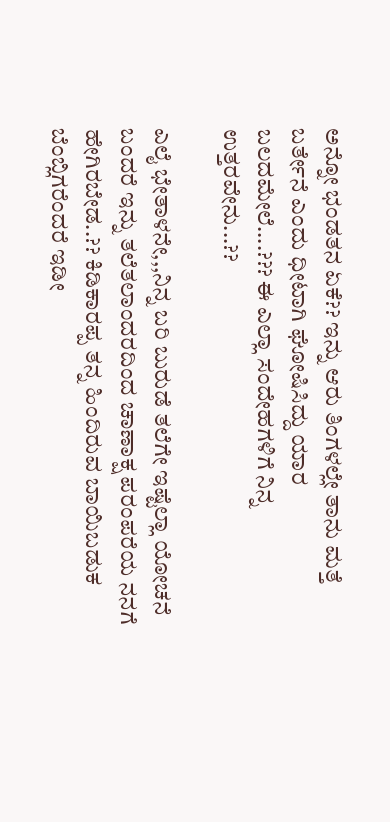ಅನ್ನೋ ಭಂಡತನ ಏಕೆ?? ಇನ್ನು ಆರು ತಿಂಗಳಲ್ಲೇ ತಾನು ಮತ್ತೆ ಬರ್ತೇನೆ ಎಂದು ಧೀಟಾಗಿ ಘೋಷಿಸಿದ್ದು ಯಾರ ಬಲದಮೇಲೆ....??? ಈ ಎಲ್ಲಾ ಸಂದೇಹಗಳಿಗೆ ನಿನ್ನ ಉತ್ತರವೇನು...??

ಎಲೈ ಭೇತಾಳನೇ,,,ನಿನ್ನ ಬರಿ ಬುರುಡೆ ತಲೆಗೇ ಇಷ್ಟೆಲ್ಲಾ ಯೋಚನೆ ಬಂದರೆ ಇನ್ನು ತಲೆತಲಾಂದರದಿಂದ ಚಾಣಾಕ್ಷ ಪರಂಪರೆಯ ನನಗೆ ಹೇಗಿರಬೇಡ..?? ಕಿಡಿಕಾರಪ್ಪ ತನ್ನ ಹಿಂದಿರುವ ಬಾಯಿಬಡುಕ ಬೆಂಬ್ಲಿಗರೆಂದರೆ ಇಡೀ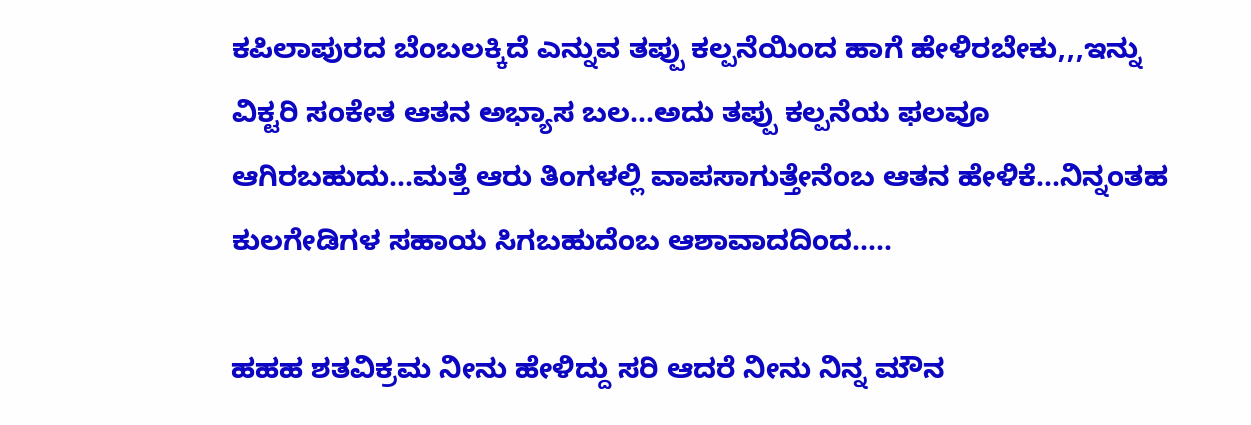ಕಪಿಲಾಪುರದ ಬೆಂಬಲಕ್ಕಿದೆ ಎನ್ನುವ ತಪ್ಪು ಕಲ್ಪನೆಯಿಂದ ಹಾಗೆ ಹೇಳಿರಬೇಕು,,,ಇನ್ನು ವಿಕ್ಟರಿ ಸಂಕೇತ ಆತನ ಅಭ್ಯಾಸ ಬಲ...ಅದು ತಪ್ಪು ಕಲ್ಪನೆಯ ಫಲವೂ ಆಗಿರಬಹುದು...ಮತ್ತೆ ಆರು ತಿಂಗಳಲ್ಲಿ ವಾಪಸಾಗುತ್ತೇನೆಂಬ ಆತನ ಹೇಳಿಕೆ...ನಿನ್ನಂತಹ ಕುಲಗೇಡಿಗಳ ಸಹಾಯ ಸಿಗಬಹುದೆಂಬ ಆಶಾವಾದದಿಂದ.....

ಹಹಹ ಶತವಿಕ್ರಮ ನೀನು ಹೇಳಿದ್ದು ಸರಿ ಆದರೆ ನೀನು ನಿನ್ನ ಮೌನ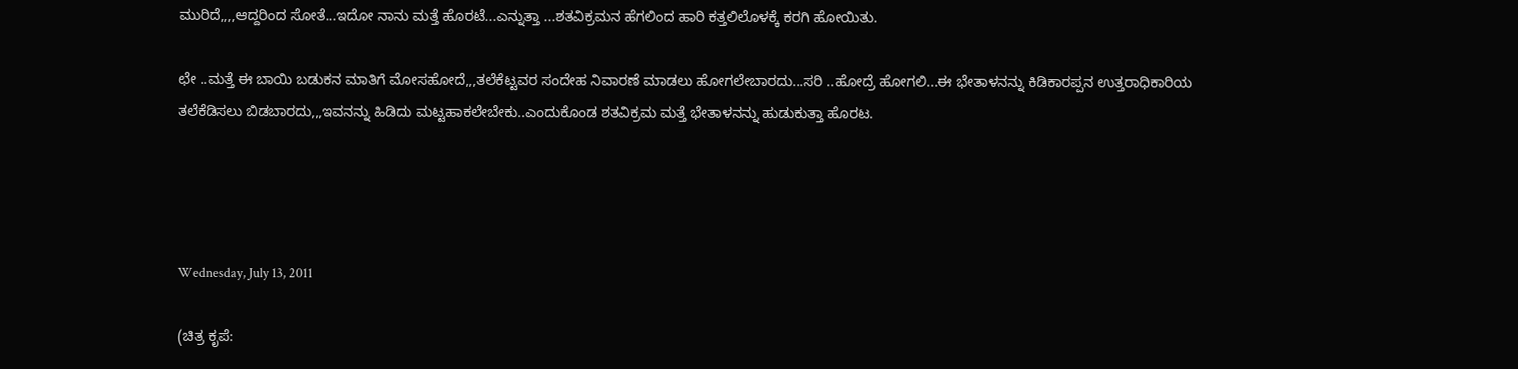ಮುರಿದೆ,,,,ಆದ್ದರಿಂದ ಸೋತೆ...ಇದೋ ನಾನು ಮತ್ತೆ ಹೊರಟೆ...ಎನ್ನುತ್ತಾ ...ಶತವಿಕ್ರಮನ ಹೆಗಲಿಂದ ಹಾರಿ ಕತ್ತಲಿಲೊಳಕ್ಕೆ ಕರಗಿ ಹೋಯಿತು.

ಛೇ ..ಮತ್ತೆ ಈ ಬಾಯಿ ಬಡುಕನ ಮಾತಿಗೆ ಮೋಸಹೋದೆ,,,ತಲೆಕೆಟ್ಟವರ ಸಂದೇಹ ನಿವಾರಣೆ ಮಾಡಲು ಹೋಗಲೇಬಾರದು...ಸರಿ ..ಹೋದ್ರೆ ಹೋಗಲಿ...ಈ ಭೇತಾಳನನ್ನು ಕಿಡಿಕಾರಪ್ಪನ ಉತ್ತರಾಧಿಕಾರಿಯ ತಲೆಕೆಡಿಸಲು ಬಿಡಬಾರದು,,,ಇವನನ್ನು ಹಿಡಿದು ಮಟ್ಟಹಾಕಲೇಬೇಕು..ಎಂದುಕೊಂಡ ಶತವಿಕ್ರಮ ಮತ್ತೆ ಭೇತಾಳನನ್ನು ಹುಡುಕುತ್ತಾ ಹೊರಟ.




Wednesday, July 13, 2011

(ಚಿತ್ರ ಕೃಪೆ: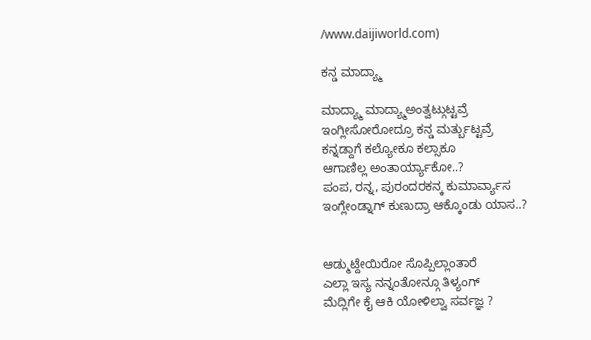/www.daijiworld.com)

ಕನ್ಡ ಮಾದ್ಯ್ಮಾ

ಮಾದ್ಯ್ಮಾ ಮಾದ್ಯ್ಮಾಅಂತ್ವಟ್ಗುಟ್ಟವ್ರೆ
ಇಂಗ್ಲೀಸೋರೋದ್ರೂ ಕನ್ಡ ಮರ್ತ್ಬುಟ್ಟವ್ರೆ
ಕನ್ನಡ್ದಾಗೆ ಕಲ್ಯೋಕೂ ಕಲ್ಸಾಕೂ
ಆಗಾಣಿಲ್ಲ ಅಂತಾರ್ಯ್ಯಾಕೋ..?
ಪಂಪ, ರನ್ನ, ಪುರಂದರಕನ್ಕ ಕುಮಾರ್ವ್ಯಾಸ
ಇಂಗ್ಲೇಂಡ್ನಾಗ್ ಕುಣುದ್ರಾ ಆಕ್ಕೊಂಡು ಯಾಸ..?


ಆಡ್ಮುಟ್ದೇಯಿರೋ ಸೊಪ್ಪಿಲ್ಲಾಂತಾರೆ
ಎಲ್ಲಾ ಇಸ್ಯ ನನ್ನಂತೋನ್ಗೂ ತಿಳ್ಯಂಗ್
ಮೆದ್ಲಿಗೇ ಕೈ ಆಕಿ ಯೋಳಿಲ್ವಾ ಸರ್ವಜ್ಞ ?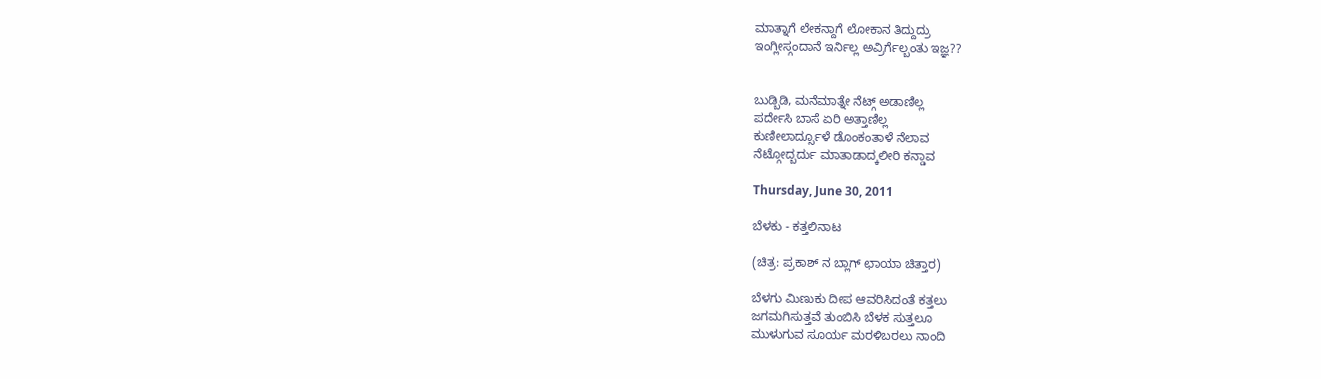ಮಾತ್ನಾಗೆ ಲೇಕನ್ದಾಗೆ ಲೋಕಾನ ತಿದ್ದುದ್ರು
ಇಂಗ್ಲೀಸ್ಗಂದಾನೆ ಇರ್ನಿಲ್ಲ ಅವ್ರಿರ್ಗೆಲ್ಬಂತು ಇಜ್ಞ??


ಬುಡ್ಬಿಡಿ, ಮನೆಮಾತ್ನೇ ನೆಟ್ಗ್ ಅಡಾಣಿಲ್ಲ
ಪರ್ದೇಸಿ ಬಾಸೆ ಏರಿ ಅತ್ತಾಣಿಲ್ಲ
ಕುಣೀಲಾರ್ದ್ಸೂಳೆ ಡೊಂಕಂತಾಳೆ ನೆಲಾವ
ನೆಟ್ಗೋದ್ಬರ್ದು ಮಾತಾಡಾದ್ಕಲೀರಿ ಕನ್ಡಾವ

Thursday, June 30, 2011

ಬೆಳಕು - ಕತ್ತಲಿನಾಟ

(ಚಿತ್ರ: ಪ್ರಕಾಶ್ ನ ಬ್ಲಾಗ್ ಛಾಯಾ ಚಿತ್ತಾರ)

ಬೆಳಗು ಮಿಣುಕು ದೀಪ ಆವರಿಸಿದಂತೆ ಕತ್ತಲು
ಜಗಮಗಿಸುತ್ತವೆ ತುಂಬಿಸಿ ಬೆಳಕ ಸುತ್ತಲೂ
ಮುಳುಗುವ ಸೂರ್ಯ ಮರಳಿಬರಲು ನಾಂದಿ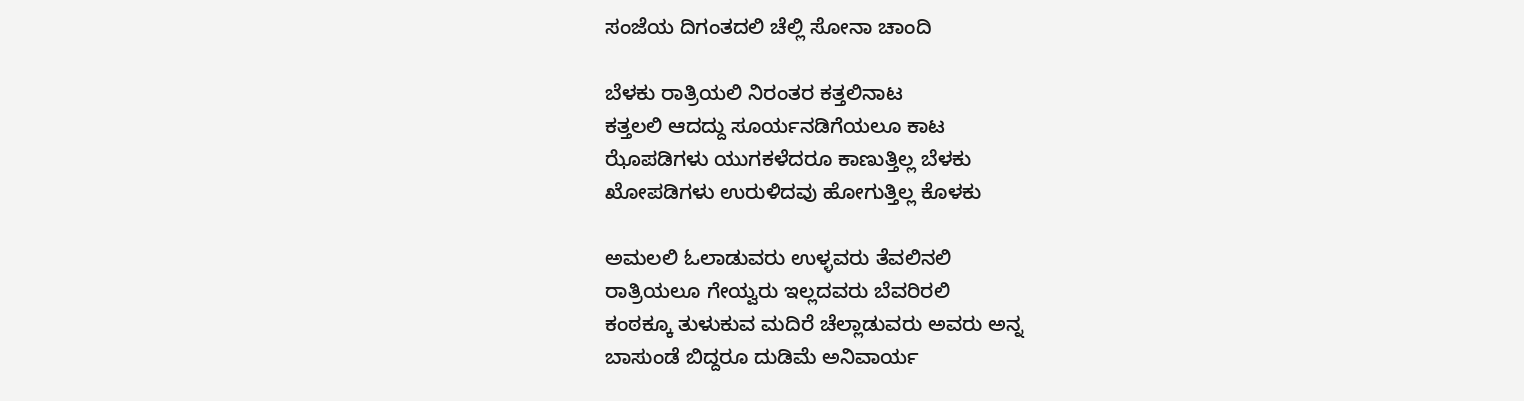ಸಂಜೆಯ ದಿಗಂತದಲಿ ಚೆಲ್ಲಿ ಸೋನಾ ಚಾಂದಿ

ಬೆಳಕು ರಾತ್ರಿಯಲಿ ನಿರಂತರ ಕತ್ತಲಿನಾಟ
ಕತ್ತಲಲಿ ಆದದ್ದು ಸೂರ್ಯನಡಿಗೆಯಲೂ ಕಾಟ
ಝೊಪಡಿಗಳು ಯುಗಕಳೆದರೂ ಕಾಣುತ್ತಿಲ್ಲ ಬೆಳಕು
ಖೋಪಡಿಗಳು ಉರುಳಿದವು ಹೋಗುತ್ತಿಲ್ಲ ಕೊಳಕು

ಅಮಲಲಿ ಓಲಾಡುವರು ಉಳ್ಳವರು ತೆವಲಿನಲಿ
ರಾತ್ರಿಯಲೂ ಗೇಯ್ವರು ಇಲ್ಲದವರು ಬೆವರಿರಲಿ
ಕಂಠಕ್ಕೂ ತುಳುಕುವ ಮದಿರೆ ಚೆಲ್ಲಾಡುವರು ಅವರು ಅನ್ನ
ಬಾಸುಂಡೆ ಬಿದ್ದರೂ ದುಡಿಮೆ ಅನಿವಾರ್ಯ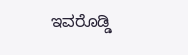ಇವರೊಡ್ಡಿ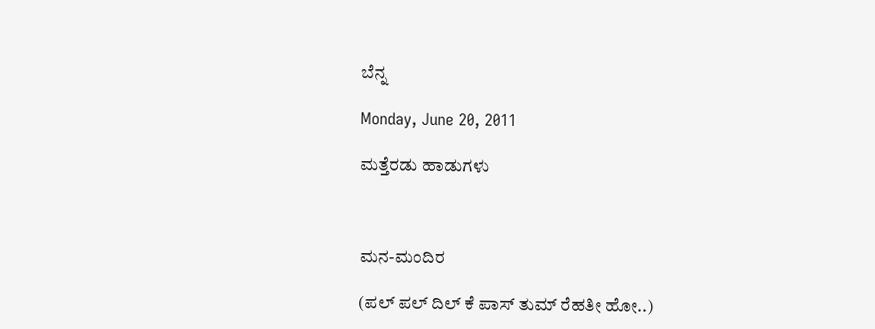ಬೆನ್ನ

Monday, June 20, 2011

ಮತ್ತೆರಡು ಹಾಡುಗಳು



ಮನ-ಮಂದಿರ

(ಪಲ್ ಪಲ್ ದಿಲ್ ಕೆ ಪಾಸ್ ತುಮ್ ರೆಹತೀ ಹೋ..)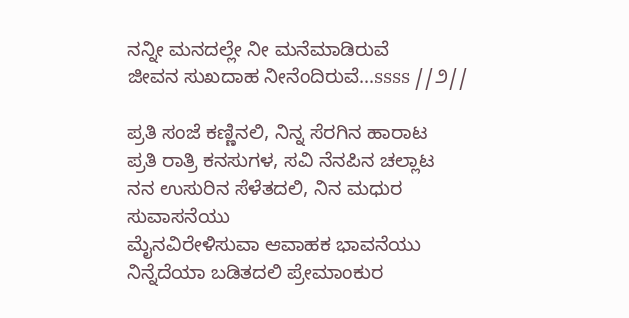ನನ್ನೀ ಮನದಲ್ಲೇ ನೀ ಮನೆಮಾಡಿರುವೆ
ಜೀವನ ಸುಖದಾಹ ನೀನೆಂದಿರುವೆ...ssss //೨//

ಪ್ರತಿ ಸಂಜೆ ಕಣ್ಣಿನಲಿ, ನಿನ್ನ ಸೆರಗಿನ ಹಾರಾಟ
ಪ್ರತಿ ರಾತ್ರಿ ಕನಸುಗಳ, ಸವಿ ನೆನಪಿನ ಚಲ್ಲಾಟ
ನನ ಉಸುರಿನ ಸೆಳೆತದಲಿ, ನಿನ ಮಧುರ ಸುವಾಸನೆಯು
ಮೈನವಿರೇಳಿಸುವಾ ಆವಾಹಕ ಭಾವನೆಯು
ನಿನ್ನೆದೆಯಾ ಬಡಿತದಲಿ ಪ್ರೇಮಾಂಕುರ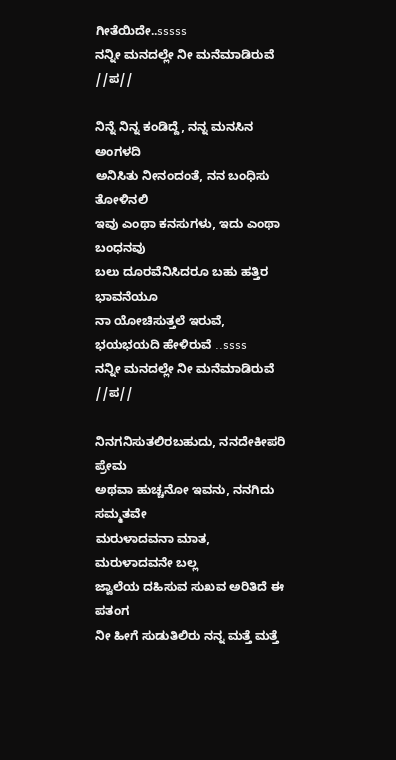ಗೀತೆಯಿದೇ..sssss
ನನ್ನೀ ಮನದಲ್ಲೇ ನೀ ಮನೆಮಾಡಿರುವೆ //ಪ//

ನಿನ್ನೆ ನಿನ್ನ ಕಂಡಿದ್ದೆ, ನನ್ನ ಮನಸಿನ ಅಂಗಳದಿ
ಅನಿಸಿತು ನೀನಂದಂತೆ, ನನ ಬಂಧಿಸು ತೋಳಿನಲಿ
ಇವು ಎಂಥಾ ಕನಸುಗಳು, ಇದು ಎಂಥಾ ಬಂಧನವು
ಬಲು ದೂರವೆನಿಸಿದರೂ ಬಹು ಹತ್ತಿರ ಭಾವನೆಯೂ
ನಾ ಯೋಚಿಸುತ್ತಲೆ ಇರುವೆ, ಭಯಭಯದಿ ಹೇಳಿರುವೆ ..ssss
ನನ್ನೀ ಮನದಲ್ಲೇ ನೀ ಮನೆಮಾಡಿರುವೆ //ಪ//

ನಿನಗನಿಸುತಲಿರಬಹುದು, ನನದೇಕೀಪರಿ ಪ್ರೇಮ
ಅಥವಾ ಹುಚ್ಚನೋ ಇವನು, ನನಗಿದು ಸಮ್ಮತವೇ
ಮರುಳಾದವನಾ ಮಾತ, ಮರುಳಾದವನೇ ಬಲ್ಲ
ಜ್ವಾಲೆಯ ದಹಿಸುವ ಸುಖವ ಅರಿತಿದೆ ಈ ಪತಂಗ
ನೀ ಹೀಗೆ ಸುಡುತಿಲಿರು ನನ್ನ ಮತ್ತೆ ಮತ್ತೆ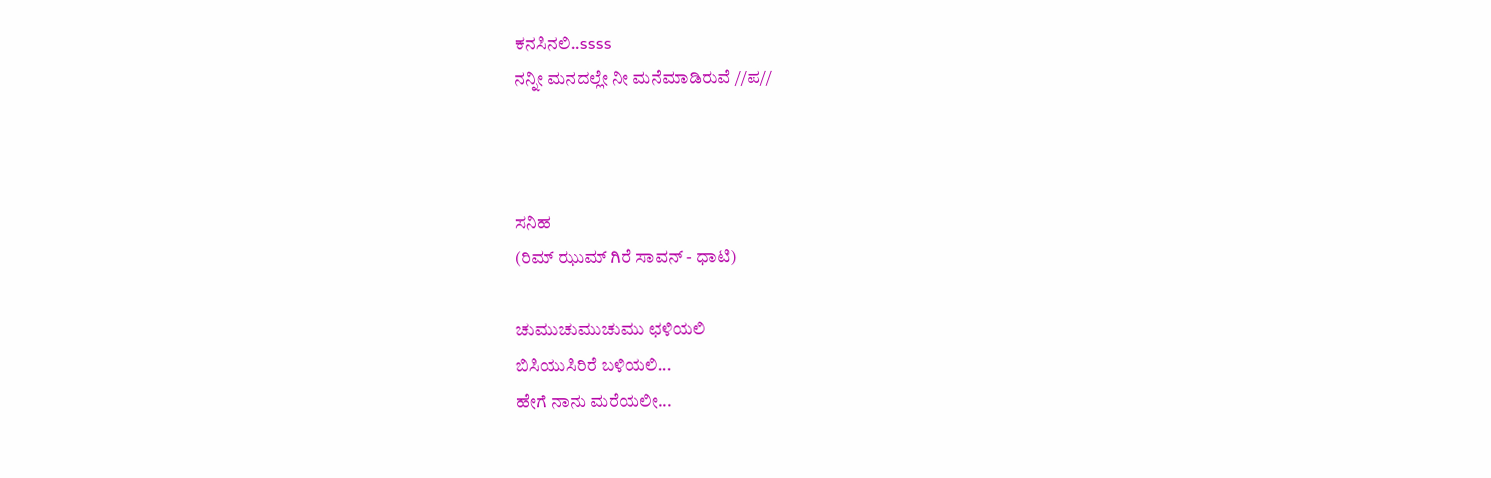ಕನಸಿನಲಿ..ssss
ನನ್ನೀ ಮನದಲ್ಲೇ ನೀ ಮನೆಮಾಡಿರುವೆ //ಪ//



ಸನಿಹ
(ರಿಮ್ ಝುಮ್ ಗಿರೆ ಸಾವನ್ - ಧಾಟಿ)

ಚುಮುಚುಮುಚುಮು ಛಳಿಯಲಿ
ಬಿಸಿಯುಸಿರಿರೆ ಬಳಿಯಲಿ...
ಹೇಗೆ ನಾನು ಮರೆಯಲೀ...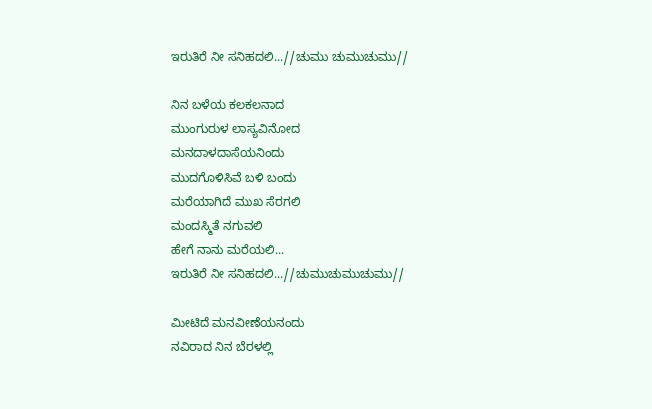ಇರುತಿರೆ ನೀ ಸನಿಹದಲಿ...//ಚುಮು ಚುಮುಚುಮು//

ನಿನ ಬಳೆಯ ಕಲಕಲನಾದ
ಮುಂಗುರುಳ ಲಾಸ್ಯವಿನೋದ
ಮನದಾಳದಾಸೆಯನಿಂದು
ಮುದಗೊಳಿಸಿವೆ ಬಳಿ ಬಂದು
ಮರೆಯಾಗಿದೆ ಮುಖ ಸೆರಗಲಿ
ಮಂದಸ್ಮಿತೆ ನಗುವಲಿ
ಹೇಗೆ ನಾನು ಮರೆಯಲಿ...
ಇರುತಿರೆ ನೀ ಸನಿಹದಲಿ...//ಚುಮುಚುಮುಚುಮು//

ಮೀಟಿದೆ ಮನವೀಣೆಯನಂದು
ನವಿರಾದ ನಿನ ಬೆರಳಲ್ಲಿ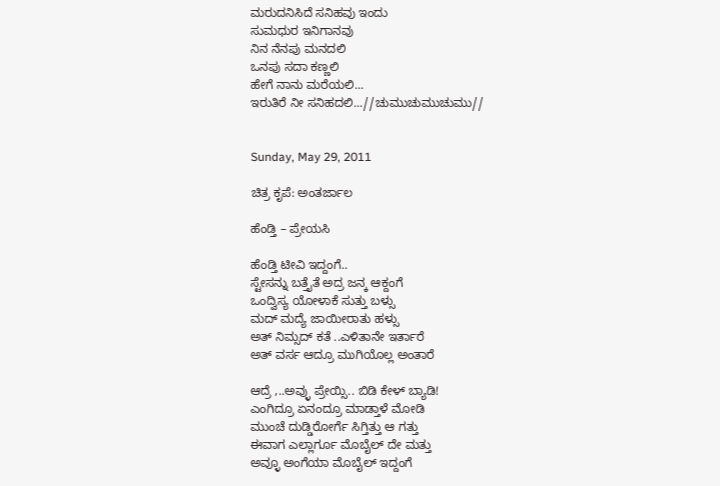ಮರುದನಿಸಿದೆ ಸನಿಹವು ಇಂದು
ಸುಮಧುರ ಇನಿಗಾನವು
ನಿನ ನೆನಪು ಮನದಲಿ
ಒನಪು ಸದಾ ಕಣ್ಣಲಿ
ಹೇಗೆ ನಾನು ಮರೆಯಲಿ...
ಇರುತಿರೆ ನೀ ಸನಿಹದಲಿ...//ಚುಮುಚುಮುಚುಮು//


Sunday, May 29, 2011

ಚಿತ್ರ ಕೃಪೆ: ಅಂತರ್ಜಾಲ

ಹೆಂಡ್ತಿ – ಪ್ರೇಯಸಿ

ಹೆಂಡ್ತಿ ಟೀವಿ ಇದ್ದಂಗೆ..
ಸ್ಟೇಸನ್ನು ಬತ್ತೈತೆ ಅದ್ರ ಜನ್ಕ ಆಕ್ದಂಗೆ
ಒಂದ್ವಿಸ್ಯ ಯೋಳಾಕೆ ಸುತ್ತು ಬಳ್ಸು
ಮದ್ ಮದ್ಯೆ ಜಾಯೀರಾತು ಹಳ್ಸು
ಅತ್ ನಿಮ್ಸದ್ ಕತೆ ..ಎಳಿತಾನೇ ಇರ್ತಾರೆ
ಅತ್ ವರ್ಸ ಆದ್ರೂ ಮುಗಿಯೊಲ್ಲ ಅಂತಾರೆ

ಆದ್ರೆ ,..ಅವ್ಳು ಪ್ರೇಯ್ಸಿ.. ಬಿಡಿ ಕೇಳ್ ಬ್ಯಾಡಿ!
ಎಂಗಿದ್ರೂ ಏನಂದ್ರೂ ಮಾಡ್ತಾಳೆ ಮೋಡಿ
ಮುಂಚೆ ದುಡ್ಡಿರೋರ್ಗೆ ಸಿಗ್ತಿತ್ತು ಆ ಗತ್ತು
ಈವಾಗ ಎಲ್ಲಾರ್ಗೂ ಮೊಬೈಲ್ ದೇ ಮತ್ತು
ಅವ್ಳೂ ಅಂಗೆಯಾ ಮೊಬೈಲ್ ಇದ್ದಂಗೆ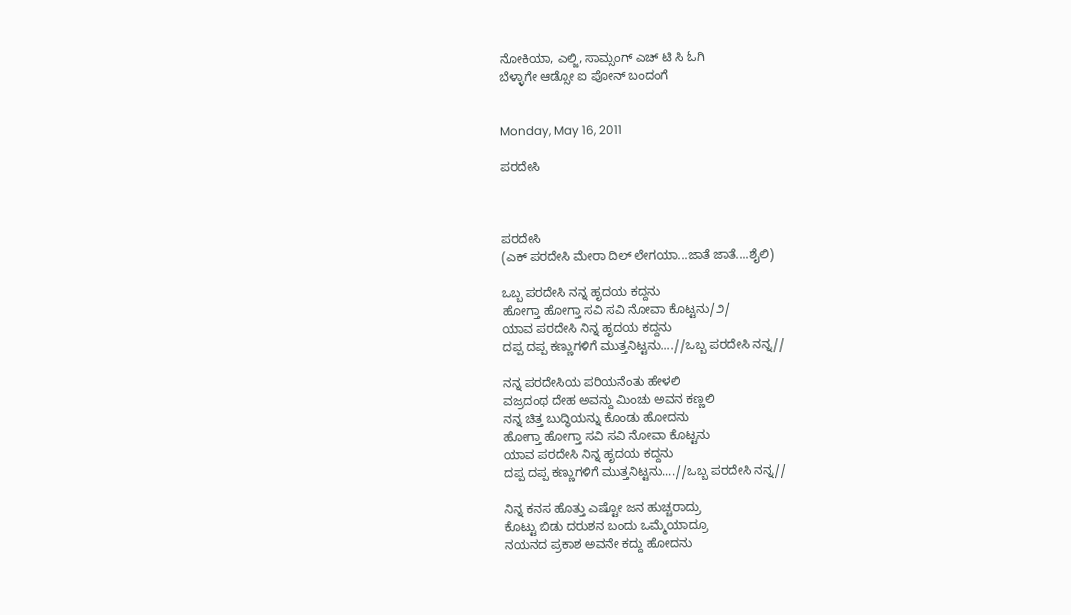ನೋಕಿಯಾ, ಎಲ್ಜಿ, ಸಾಮ್ಸಂಗ್ ಎಚ್ ಟಿ ಸಿ ಓಗಿ
ಬೆಳ್ಳಾಗೇ ಆಡ್ಸೋ ಐ ಪೋನ್ ಬಂದಂಗೆ


Monday, May 16, 2011

ಪರದೇಸಿ



ಪರದೇಸಿ
(ಎಕ್ ಪರದೇಸಿ ಮೇರಾ ದಿಲ್ ಲೇಗಯಾ...ಜಾತೆ ಜಾತೆ....ಶೈಲಿ)

ಒಬ್ಬ ಪರದೇಸಿ ನನ್ನ ಹೃದಯ ಕದ್ದನು
ಹೋಗ್ತಾ ಹೋಗ್ತಾ ಸವಿ ಸವಿ ನೋವಾ ಕೊಟ್ಟನು/೨/
ಯಾವ ಪರದೇಸಿ ನಿನ್ನ ಹೃದಯ ಕದ್ದನು
ದಪ್ಪ ದಪ್ಪ ಕಣ್ಣುಗಳಿಗೆ ಮುತ್ತನಿಟ್ಟನು....//ಒಬ್ಬ ಪರದೇಸಿ ನನ್ನ//

ನನ್ನ ಪರದೇಸಿಯ ಪರಿಯನೆಂತು ಹೇಳಲಿ
ವಜ್ರದಂಥ ದೇಹ ಅವನ್ದು ಮಿಂಚು ಅವನ ಕಣ್ಣಲಿ
ನನ್ನ ಚಿತ್ತ ಬುದ್ಧಿಯನ್ನು ಕೊಂಡು ಹೋದನು
ಹೋಗ್ತಾ ಹೋಗ್ತಾ ಸವಿ ಸವಿ ನೋವಾ ಕೊಟ್ಟನು
ಯಾವ ಪರದೇಸಿ ನಿನ್ನ ಹೃದಯ ಕದ್ದನು
ದಪ್ಪ ದಪ್ಪ ಕಣ್ಣುಗಳಿಗೆ ಮುತ್ತನಿಟ್ಟನು....//ಒಬ್ಬ ಪರದೇಸಿ ನನ್ನ//

ನಿನ್ನ ಕನಸ ಹೊತ್ತು ಎಷ್ಟೋ ಜನ ಹುಚ್ಚರಾದ್ರು
ಕೊಟ್ಟು ಬಿಡು ದರುಶನ ಬಂದು ಒಮ್ಮೆಯಾದ್ರೂ
ನಯನದ ಪ್ರಕಾಶ ಅವನೇ ಕದ್ದು ಹೋದನು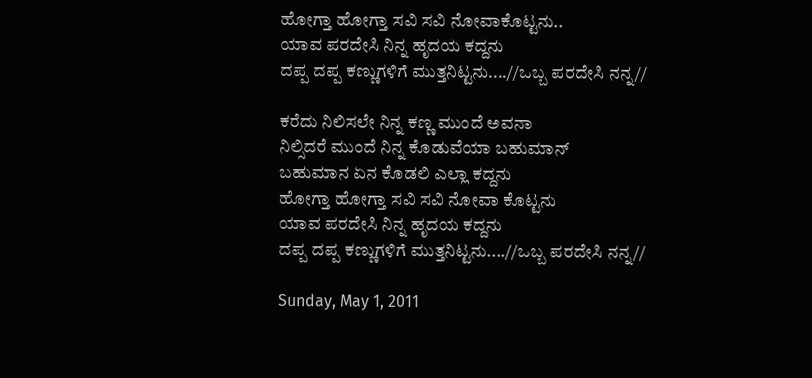ಹೋಗ್ತಾ ಹೋಗ್ತಾ ಸವಿ ಸವಿ ನೋವಾಕೊಟ್ಟನು..
ಯಾವ ಪರದೇಸಿ ನಿನ್ನ ಹೃದಯ ಕದ್ದನು
ದಪ್ಪ ದಪ್ಪ ಕಣ್ಣುಗಳಿಗೆ ಮುತ್ತನಿಟ್ಟನು....//ಒಬ್ಬ ಪರದೇಸಿ ನನ್ನ//

ಕರೆದು ನಿಲಿಸಲೇ ನಿನ್ನ ಕಣ್ಣ ಮುಂದೆ ಅವನಾ
ನಿಲ್ಸಿದರೆ ಮುಂದೆ ನಿನ್ನ ಕೊಡುವೆಯಾ ಬಹುಮಾನ್
ಬಹುಮಾನ ಏನ ಕೊಡಲಿ ಎಲ್ಲಾ ಕದ್ದನು
ಹೋಗ್ತಾ ಹೋಗ್ತಾ ಸವಿ ಸವಿ ನೋವಾ ಕೊಟ್ಟನು
ಯಾವ ಪರದೇಸಿ ನಿನ್ನ ಹೃದಯ ಕದ್ದನು
ದಪ್ಪ ದಪ್ಪ ಕಣ್ಣುಗಳಿಗೆ ಮುತ್ತನಿಟ್ಟನು....//ಒಬ್ಬ ಪರದೇಸಿ ನನ್ನ//

Sunday, May 1, 2011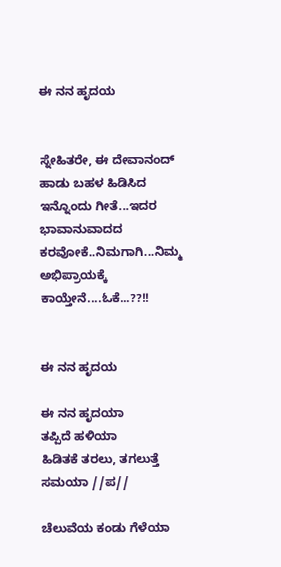ಈ ನನ ಹೃದಯ


ಸ್ನೇಹಿತರೇ, ಈ ದೇವಾನಂದ್ ಹಾಡು ಬಹಳ ಹಿಡಿಸಿದ ಇನ್ನೊಂದು ಗೀತೆ...ಇದರ ಭಾವಾನುವಾದದ ಕರವೋಕೆ..ನಿಮಗಾಗಿ...ನಿಮ್ಮ ಅಭಿಪ್ರಾಯಕ್ಕೆ ಕಾಯ್ತೇನೆ....ಓಕೆ...??!!


ಈ ನನ ಹೃದಯ

ಈ ನನ ಹೃದಯಾ
ತಪ್ಪಿದೆ ಹಳಿಯಾ
ಹಿಡಿತಕೆ ತರಲು, ತಗಲುತ್ತೆ ಸಮಯಾ //ಪ//

ಚೆಲುವೆಯ ಕಂಡು ಗೆಳೆಯಾ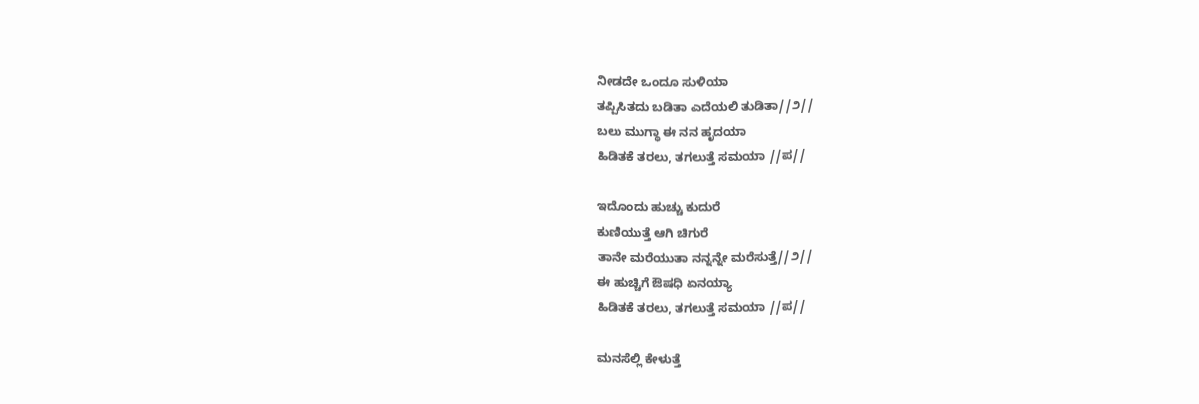ನೀಡದೇ ಒಂದೂ ಸುಳಿಯಾ
ತಪ್ಪಿಸಿತದು ಬಡಿತಾ ಎದೆಯಲಿ ತುಡಿತಾ//೨//
ಬಲು ಮುಗ್ಧಾ ಈ ನನ ಹೃದಯಾ
ಹಿಡಿತಕೆ ತರಲು, ತಗಲುತ್ತೆ ಸಮಯಾ //ಪ//

ಇದೊಂದು ಹುಚ್ಚು ಕುದುರೆ
ಕುಣಿಯುತ್ತೆ ಆಗಿ ಚಿಗುರೆ
ತಾನೇ ಮರೆಯುತಾ ನನ್ನನ್ನೇ ಮರೆಸುತ್ತೆ//೨//
ಈ ಹುಚ್ಚಿಗೆ ಔಷಧಿ ಏನಯ್ಯಾ
ಹಿಡಿತಕೆ ತರಲು, ತಗಲುತ್ತೆ ಸಮಯಾ //ಪ//

ಮನಸೆಲ್ಲಿ ಕೇಳುತ್ತೆ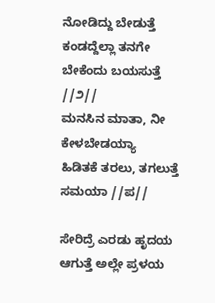ನೋಡಿದ್ದು ಬೇಡುತ್ತೆ
ಕಂಡದ್ದೆಲ್ಲಾ ತನಗೇ ಬೇಕೆಂದು ಬಯಸುತ್ತೆ //೨//
ಮನಸಿನ ಮಾತಾ, ನೀ ಕೇಳಬೇಡಯ್ಯಾ
ಹಿಡಿತಕೆ ತರಲು, ತಗಲುತ್ತೆ ಸಮಯಾ //ಪ//

ಸೇರಿದ್ರೆ ಎರಡು ಹೃದಯ
ಆಗುತ್ತೆ ಅಲ್ಲೇ ಪ್ರಳಯ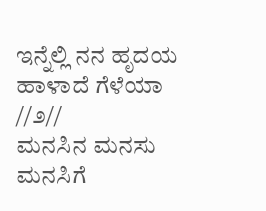ಇನ್ನೆಲ್ಲಿ ನನ ಹೃದಯ ಹಾಳಾದೆ ಗೆಳೆಯಾ //೨//
ಮನಸಿನ ಮನಸು ಮನಸಿಗೆ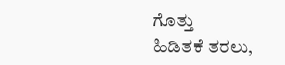ಗೊತ್ತು
ಹಿಡಿತಕೆ ತರಲು,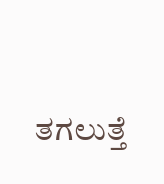ತಗಲುತ್ತೆ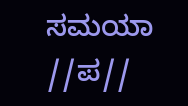ಸಮಯಾ //ಪ//